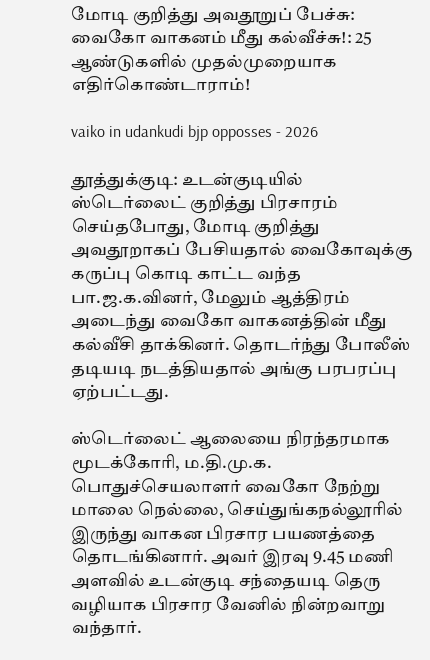மோடி குறித்து அவதூறுப் பேச்சு: வைகோ வாகனம் மீது கல்வீச்சு!: 25 ஆண்டுகளில் முதல்முறையாக எதிர்கொண்டாராம்!

vaiko in udankudi bjp opposses - 2026

தூத்துக்குடி: உடன்குடியில் ஸ்டெர்லைட் குறித்து பிரசாரம் செய்தபோது, மோடி குறித்து அவதூறாகப் பேசியதால் வைகோவுக்கு கருப்பு கொடி காட்ட வந்த பா.ஜ.க.வினர், மேலும் ஆத்திரம் அடைந்து வைகோ வாகனத்தின் மீது கல்வீசி தாக்கினர். தொடர்ந்து போலீஸ் தடியடி நடத்தியதால் அங்கு பரபரப்பு ஏற்பட்டது.

ஸ்டெர்லைட் ஆலையை நிரந்தரமாக மூடக்கோரி, ம.தி.மு.க. பொதுச்செயலாளர் வைகோ நேற்று மாலை நெல்லை, செய்துங்கநல்லூரில் இருந்து வாகன பிரசார பயணத்தை தொடங்கினார். அவர் இரவு 9.45 மணி அளவில் உடன்குடி சந்தையடி தெரு வழியாக பிரசார வேனில் நின்றவாறு வந்தார்.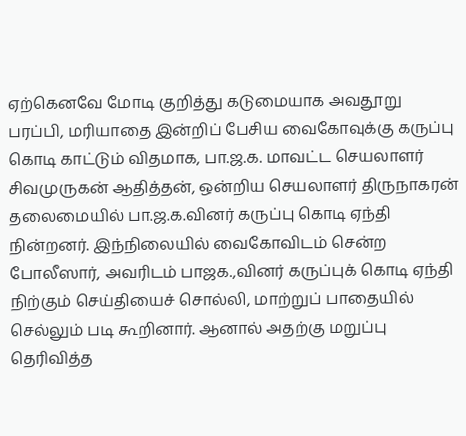ஏற்கெனவே மோடி குறித்து கடுமையாக அவதூறு பரப்பி, மரியாதை இன்றிப் பேசிய வைகோவுக்கு கருப்பு கொடி காட்டும் விதமாக, பா.ஜ.க. மாவட்ட செயலாளர் சிவமுருகன் ஆதித்தன், ஒன்றிய செயலாளர் திருநாகரன் தலைமையில் பா.ஜ.க.வினர் கருப்பு கொடி ஏந்தி நின்றனர். இந்நிலையில் வைகோவிடம் சென்ற போலீஸார், அவரிடம் பாஜக.,வினர் கருப்புக் கொடி ஏந்தி நிற்கும் செய்தியைச் சொல்லி, மாற்றுப் பாதையில் செல்லும் படி கூறினார். ஆனால் அதற்கு மறுப்பு தெரிவித்த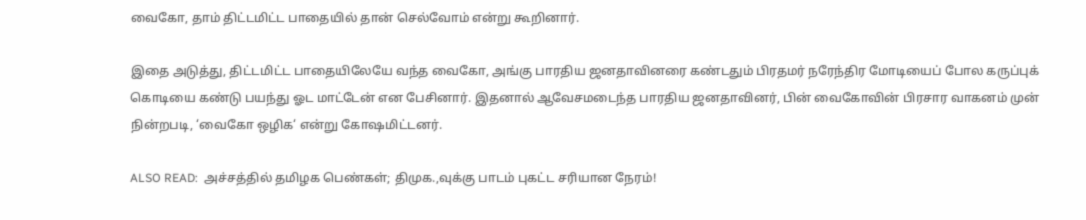வைகோ, தாம் திட்டமிட்ட பாதையில் தான் செல்வோம் என்று கூறினார்.

இதை அடுத்து, திட்டமிட்ட பாதையிலேயே வந்த வைகோ, அங்கு பாரதிய ஜனதாவினரை கண்டதும் பிரதமர் நரேந்திர மோடியைப் போல கருப்புக் கொடியை கண்டு பயந்து ஓட மாட்டேன் என பேசினார். இதனால் ஆவேசமடைந்த பாரதிய ஜனதாவினர், பின் வைகோவின் பிரசார வாகனம் முன் நின்றபடி, ‘வைகோ ஒழிக‘ என்று கோஷமிட்டனர்.

ALSO READ:  அச்சத்தில் தமிழக பெண்கள்; திமுக.,வுக்கு பாடம் புகட்ட சரியான நேரம்!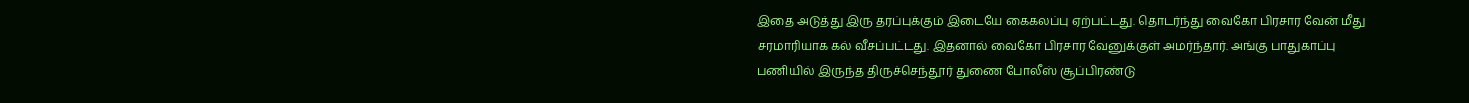இதை அடுத்து இரு தரப்புக்கும் இடையே கைகலப்பு ஏற்பட்டது. தொடர்ந்து வைகோ பிரசார வேன் மீது சரமாரியாக கல் வீசப்பட்டது. இதனால் வைகோ பிரசார வேனுக்குள் அமர்ந்தார். அங்கு பாதுகாப்பு பணியில் இருந்த திருச்செந்தூர் துணை போலீஸ் சூப்பிரண்டு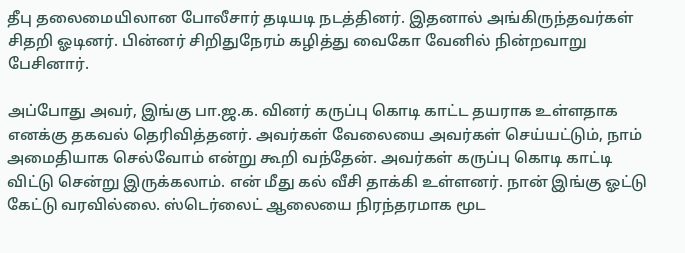தீபு தலைமையிலான போலீசார் தடியடி நடத்தினர். இதனால் அங்கிருந்தவர்கள் சிதறி ஓடினர். பின்னர் சிறிதுநேரம் கழித்து வைகோ வேனில் நின்றவாறு பேசினார்.

அப்போது அவர், இங்கு பா.ஜ.க. வினர் கருப்பு கொடி காட்ட தயராக உள்ளதாக எனக்கு தகவல் தெரிவித்தனர். அவர்கள் வேலையை அவர்கள் செய்யட்டும், நாம் அமைதியாக செல்வோம் என்று கூறி வந்தேன். அவர்கள் கருப்பு கொடி காட்டி விட்டு சென்று இருக்கலாம். என் மீது கல் வீசி தாக்கி உள்ளனர். நான் இங்கு ஓட்டு கேட்டு வரவில்லை. ஸ்டெர்லைட் ஆலையை நிரந்தரமாக மூட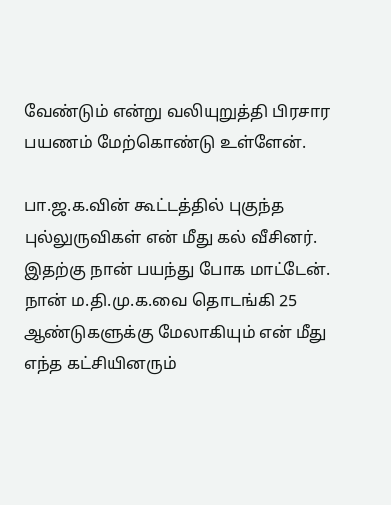வேண்டும் என்று வலியுறுத்தி பிரசார பயணம் மேற்கொண்டு உள்ளேன்.

பா.ஜ.க.வின் கூட்டத்தில் புகுந்த புல்லுருவிகள் என் மீது கல் வீசினர். இதற்கு நான் பயந்து போக மாட்டேன். நான் ம.தி.மு.க.வை தொடங்கி 25 ஆண்டுகளுக்கு மேலாகியும் என் மீது எந்த கட்சியினரும்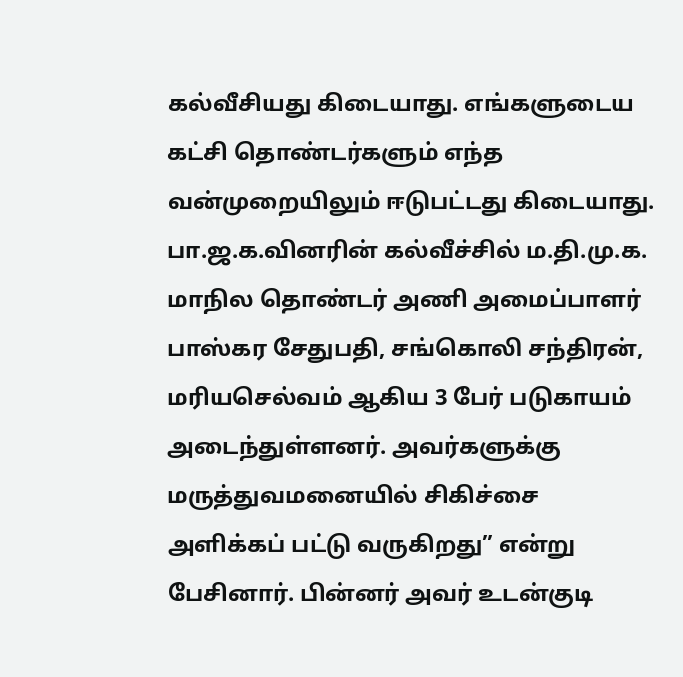கல்வீசியது கிடையாது. எங்களுடைய கட்சி தொண்டர்களும் எந்த வன்முறையிலும் ஈடுபட்டது கிடையாது. பா.ஜ.க.வினரின் கல்வீச்சில் ம.தி.மு.க. மாநில தொண்டர் அணி அமைப்பாளர் பாஸ்கர சேதுபதி, சங்கொலி சந்திரன், மரியசெல்வம் ஆகிய 3 பேர் படுகாயம் அடைந்துள்ளனர். அவர்களுக்கு மருத்துவமனையில் சிகிச்சை அளிக்கப் பட்டு வருகிறது” என்று பேசினார். பின்னர் அவர் உடன்குடி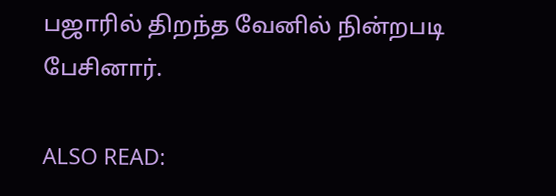பஜாரில் திறந்த வேனில் நின்றபடி பேசினார்.

ALSO READ: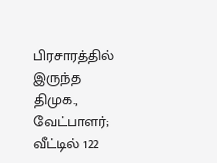பிரசாரத்தில் இருந்த திமுக., வேட்பாளர்; வீட்டில் 122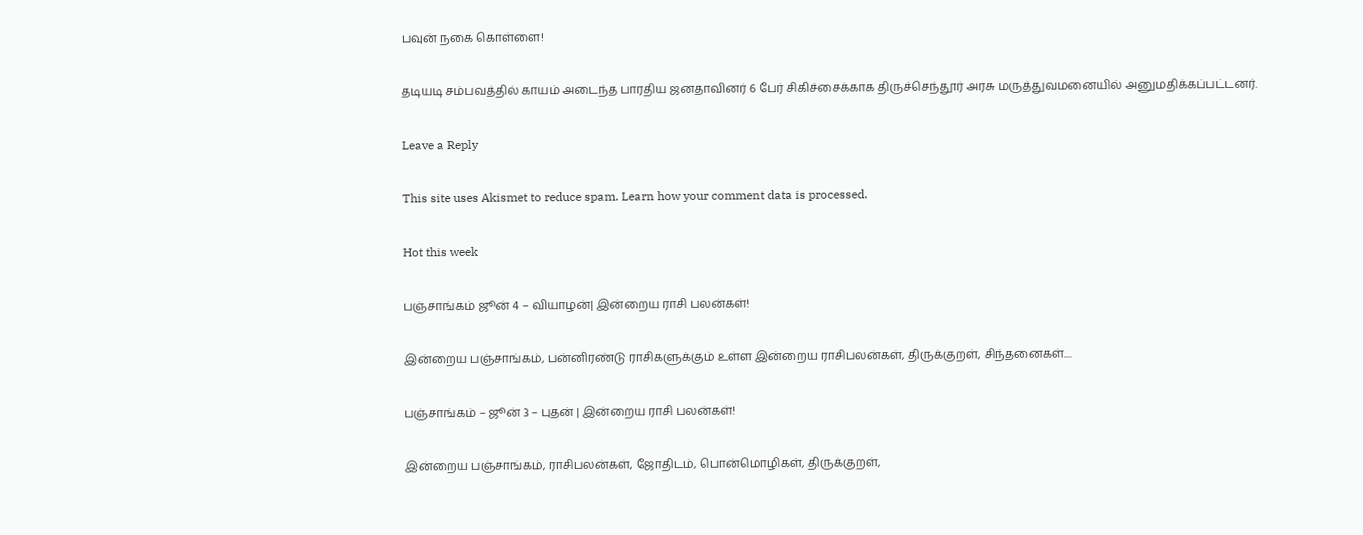பவுன் நகை கொள்ளை!

தடியடி சம்பவத்தில் காயம் அடைந்த பாரதிய ஜனதாவினர் 6 பேர் சிகிச்சைக்காக திருச்செந்தூர் அரசு மருத்துவமனையில் அனுமதிக்கப்பட்டனர்.

Leave a Reply

This site uses Akismet to reduce spam. Learn how your comment data is processed.

Hot this week

பஞ்சாங்கம் ஜூன் 4 – வியாழன்| இன்றைய ராசி பலன்கள்!

இன்றைய பஞ்சாங்கம், பன்னிரண்டு ராசிகளுக்கும் உள்ள இன்றைய ராசிபலன்கள், திருக்குறள், சிந்தனைகள்....

பஞ்சாங்கம் – ஜூன் 3 – புதன் | இன்றைய ராசி பலன்கள்!

இன்றைய பஞ்சாங்கம், ராசிபலன்கள், ஜோதிடம், பொன்மொழிகள், திருக்குறள்,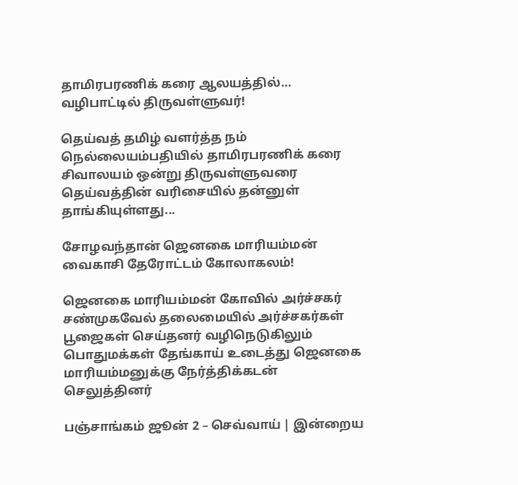தாமிரபரணிக் கரை ஆலயத்தில்… வழிபாட்டில் திருவள்ளுவர்!

தெய்வத் தமிழ் வளர்த்த நம் நெல்லையம்பதியில் தாமிரபரணிக் கரை சிவாலயம் ஒன்று திருவள்ளுவரை தெய்வத்தின் வரிசையில் தன்னுள் தாங்கியுள்ளது...

சோழவந்தான் ஜெனகை மாரியம்மன் வைகாசி தேரோட்டம் கோலாகலம்!

ஜெனகை மாரியம்மன் கோவில் அர்ச்சகர் சண்முகவேல் தலைமையில் அர்ச்சகர்கள் பூஜைகள் செய்தனர் வழிநெடுகிலும் பொதுமக்கள் தேங்காய் உடைத்து ஜெனகை மாரியம்மனுக்கு நேர்த்திக்கடன் செலுத்தினர்

பஞ்சாங்கம் ஜூன் 2 – செவ்வாய் | இன்றைய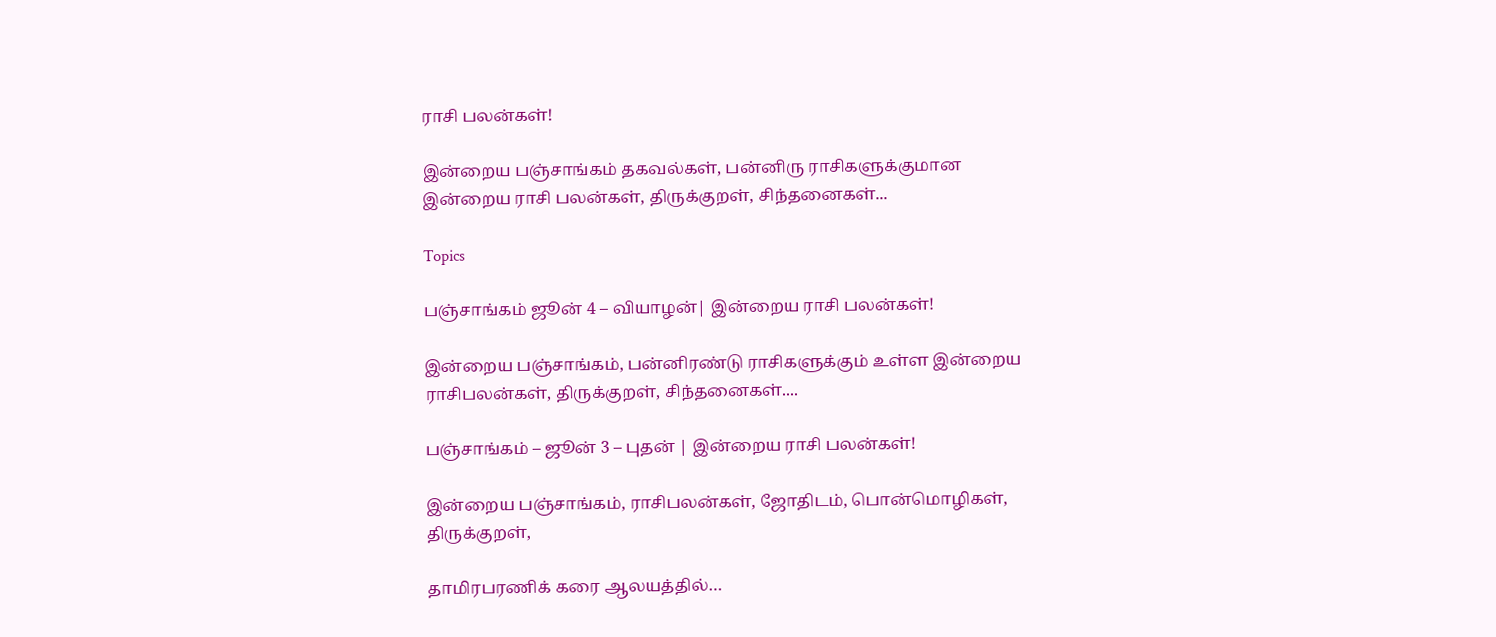ராசி பலன்கள்!

இன்றைய பஞ்சாங்கம் தகவல்கள், பன்னிரு ராசிகளுக்குமான இன்றைய ராசி பலன்கள், திருக்குறள், சிந்தனைகள்...

Topics

பஞ்சாங்கம் ஜூன் 4 – வியாழன்| இன்றைய ராசி பலன்கள்!

இன்றைய பஞ்சாங்கம், பன்னிரண்டு ராசிகளுக்கும் உள்ள இன்றைய ராசிபலன்கள், திருக்குறள், சிந்தனைகள்....

பஞ்சாங்கம் – ஜூன் 3 – புதன் | இன்றைய ராசி பலன்கள்!

இன்றைய பஞ்சாங்கம், ராசிபலன்கள், ஜோதிடம், பொன்மொழிகள், திருக்குறள்,

தாமிரபரணிக் கரை ஆலயத்தில்…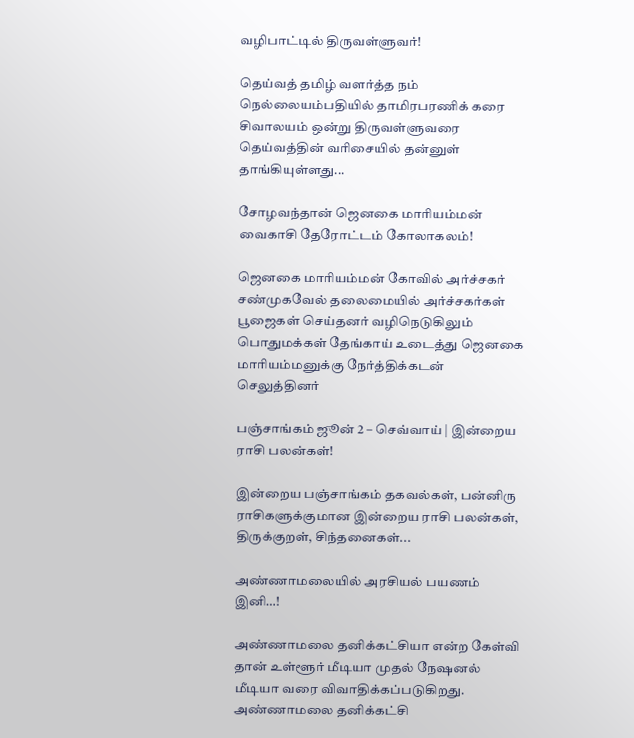வழிபாட்டில் திருவள்ளுவர்!

தெய்வத் தமிழ் வளர்த்த நம் நெல்லையம்பதியில் தாமிரபரணிக் கரை சிவாலயம் ஒன்று திருவள்ளுவரை தெய்வத்தின் வரிசையில் தன்னுள் தாங்கியுள்ளது...

சோழவந்தான் ஜெனகை மாரியம்மன் வைகாசி தேரோட்டம் கோலாகலம்!

ஜெனகை மாரியம்மன் கோவில் அர்ச்சகர் சண்முகவேல் தலைமையில் அர்ச்சகர்கள் பூஜைகள் செய்தனர் வழிநெடுகிலும் பொதுமக்கள் தேங்காய் உடைத்து ஜெனகை மாரியம்மனுக்கு நேர்த்திக்கடன் செலுத்தினர்

பஞ்சாங்கம் ஜூன் 2 – செவ்வாய் | இன்றைய ராசி பலன்கள்!

இன்றைய பஞ்சாங்கம் தகவல்கள், பன்னிரு ராசிகளுக்குமான இன்றைய ராசி பலன்கள், திருக்குறள், சிந்தனைகள்...

அண்ணாமலையில் அரசியல் பயணம் இனி…!

அண்ணாமலை தனிக்கட்சியா என்ற கேள்வி தான் உள்ளூர் மீடியா முதல் நேஷனல் மீடியா வரை விவாதிக்கப்படுகிறது. அண்ணாமலை தனிக்கட்சி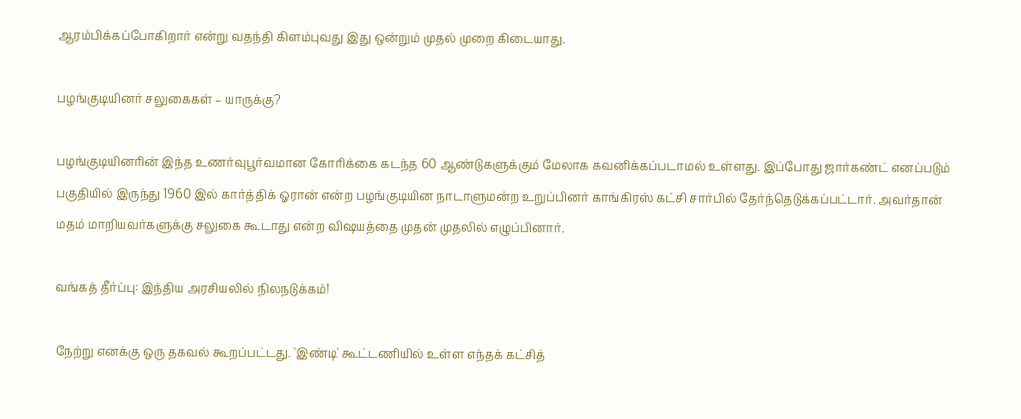ஆரம்பிக்கப்போகிறார் என்று வதந்தி கிளம்புவது இது ஒன்றும் முதல் முறை கிடையாது.

பழங்குடியினர் சலுகைகள் – யாருக்கு?

பழங்குடியினரின் இந்த உணர்வுபூர்வமான கோரிக்கை கடந்த 60 ஆண்டுகளுக்கும் மேலாக கவனிக்கப்படாமல் உள்ளது. இப்போது ஜார்கண்ட் எனப்படும் பகுதியில் இருந்து 1960 இல் கார்த்திக் ஓரான் என்ற பழங்குடியின நாடாளுமன்ற உறுப்பினர் காங்கிரஸ் கட்சி சார்பில் தேர்ந்தெடுக்கப்பட்டார். அவர்தான் மதம் மாறியவர்களுக்கு சலுகை கூடாது என்ற விஷயத்தை முதன் முதலில் எழுப்பினார்.

வங்கத் தீர்ப்பு: இந்திய அரசியலில் நிலநடுக்கம்!

நேற்று எனக்கு ஒரு தகவல் கூறப்பட்டது. 'இண்டி' கூட்டணியில் உள்ள எந்தக் கட்சித்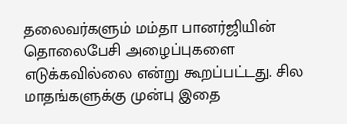தலைவர்களும் மம்தா பானர்ஜியின் தொலைபேசி அழைப்புகளை எடுக்கவில்லை என்று கூறப்பட்டது. சில மாதங்களுக்கு முன்பு இதை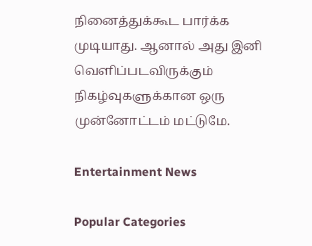நினைத்துக்கூட பார்க்க முடியாது. ஆனால் அது இனி வெளிப்படவிருக்கும் நிகழ்வுகளுக்கான ஒரு முன்னோட்டம் மட்டுமே.

Entertainment News

Popular Categories